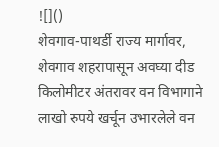![]()
शेवगाव-पाथर्डी राज्य मार्गावर, शेवगाव शहरापासून अवघ्या दीड किलोमीटर अंतरावर वन विभागाने लाखो रुपये खर्चून उभारलेले वन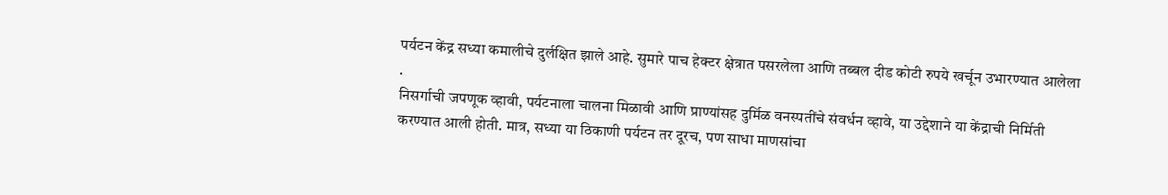पर्यटन केंद्र सध्या कमालीचे दुर्लक्षित झाले आहे. सुमारे पाच हेक्टर क्षेत्रात पसरलेला आणि तब्बल दीड कोटी रुपये खर्चून उभारण्यात आलेला
.
निसर्गाची जपणूक व्हावी, पर्यटनाला चालना मिळावी आणि प्राण्यांसह दुर्मिळ वनस्पतींचे संवर्धन व्हावे, या उद्देशाने या केंद्राची निर्मिती करण्यात आली होती. मात्र, सध्या या ठिकाणी पर्यटन तर दूरच, पण साधा माणसांचा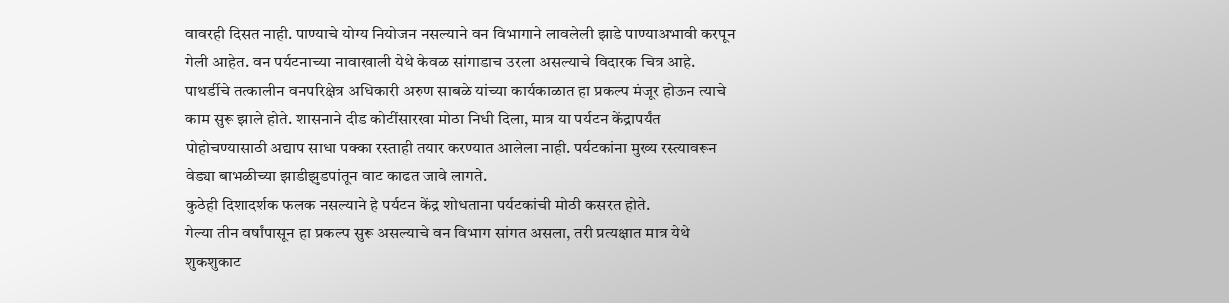वावरही दिसत नाही. पाण्याचे योग्य नियोजन नसल्याने वन विभागाने लावलेली झाडे पाण्याअभावी करपून गेली आहेत. वन पर्यटनाच्या नावाखाली येथे केवळ सांगाडाच उरला असल्याचे विदारक चित्र आहे.
पाथर्डीचे तत्कालीन वनपरिक्षेत्र अधिकारी अरुण साबळे यांच्या कार्यकाळात हा प्रकल्प मंजूर होऊन त्याचे काम सुरू झाले होते. शासनाने दीड कोटींसारखा मोठा निधी दिला, मात्र या पर्यटन केंद्रापर्यंत पोहोचण्यासाठी अद्याप साधा पक्का रस्ताही तयार करण्यात आलेला नाही. पर्यटकांना मुख्य रस्त्यावरून वेड्या बाभळीच्या झाडीझुडपांतून वाट काढत जावे लागते.
कुठेही दिशादर्शक फलक नसल्याने हे पर्यटन केंद्र शोधताना पर्यटकांची मोठी कसरत होते.
गेल्या तीन वर्षांपासून हा प्रकल्प सुरू असल्याचे वन विभाग सांगत असला, तरी प्रत्यक्षात मात्र येथे शुकशुकाट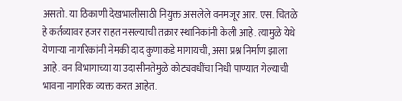असतो. या ठिकाणी देखभालीसाठी नियुक्त असलेले वनमजूर आर. एस. चितळे हे कर्तव्यावर हजर राहत नसल्याची तक्रार स्थानिकांनी केली आहे. त्यामुळे येथे येणाऱ्या नागरिकांनी नेमकी दाद कुणाकडे मागायची, असा प्रश्न निर्माण झाला आहे. वन विभागाच्या या उदासीनतेमुळे कोट्यवधींचा निधी पाण्यात गेल्याची भावना नागरिक व्यक्त करत आहेत.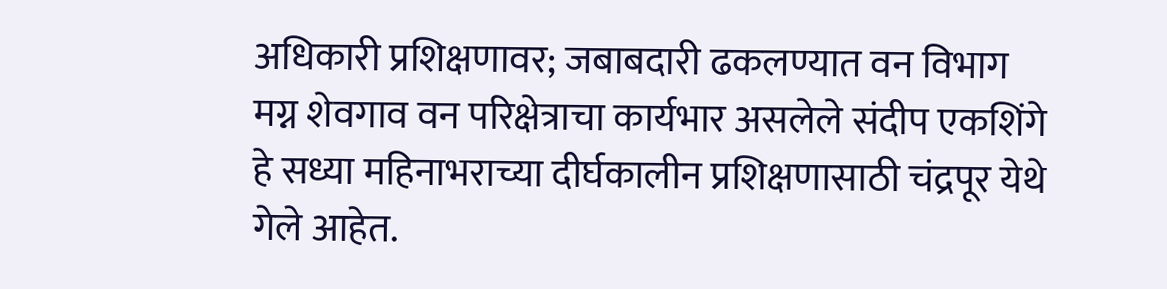अधिकारी प्रशिक्षणावर; जबाबदारी ढकलण्यात वन विभाग मग्न शेवगाव वन परिक्षेत्राचा कार्यभार असलेले संदीप एकशिंगे हे सध्या महिनाभराच्या दीर्घकालीन प्रशिक्षणासाठी चंद्रपूर येथे गेले आहेत.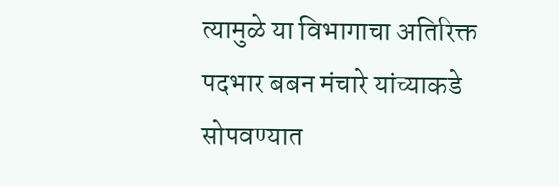त्यामुळे या विभागाचा अतिरिक्त पदभार बबन मंचारे यांच्याकडे सोपवण्यात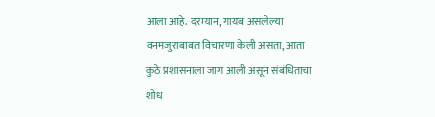आला आहे. दरम्यान, गायब असलेल्या वनमजुराबाबत विचारणा केली असता, आता कुठे प्रशासनाला जाग आली असून संबंधिताचा शोध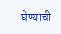घेण्याची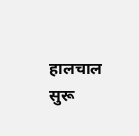हालचाल सुरू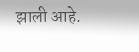झाली आहे.